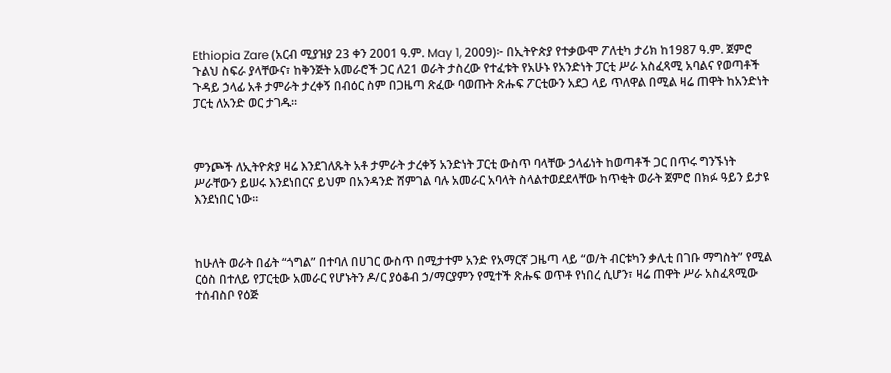Ethiopia Zare (አርብ ሚያዝያ 23 ቀን 2001 ዓ.ም. May 1, 2009)፦ በኢትዮጵያ የተቃውሞ ፖለቲካ ታሪክ ከ1987 ዓ.ም. ጀምሮ ጉልህ ስፍራ ያላቸውና፣ ከቅንጅት አመራሮች ጋር ለ21 ወራት ታስረው የተፈቱት የአሁኑ የአንድነት ፓርቲ ሥራ አስፈጻሚ አባልና የወጣቶች ጉዳይ ኃላፊ አቶ ታምራት ታረቀኝ በብዕር ስም በጋዜጣ ጽፈው ባወጡት ጽሑፍ ፖርቲውን አደጋ ላይ ጥለዋል በሚል ዛሬ ጠዋት ከአንድነት ፓርቲ ለአንድ ወር ታገዱ።



ምንጮች ለኢትዮጵያ ዛሬ እንደገለጹት አቶ ታምራት ታረቀኝ አንድነት ፓርቲ ውስጥ ባላቸው ኃላፊነት ከወጣቶች ጋር በጥሩ ግንኙነት ሥራቸውን ይሠሩ እንደነበርና ይህም በአንዳንድ ሸምገል ባሉ አመራር አባላት ስላልተወደደላቸው ከጥቂት ወራት ጀምሮ በክፉ ዓይን ይታዩ እንደነበር ነው።



ከሁለት ወራት በፊት “ጎግል” በተባለ በሀገር ውስጥ በሚታተም አንድ የአማርኛ ጋዜጣ ላይ “ወ/ት ብርቱካን ቃሊቲ በገቡ ማግስት” የሚል ርዕስ በተለይ የፓርቲው አመራር የሆኑትን ዶ/ር ያዕቆብ ኃ/ማርያምን የሚተች ጽሑፍ ወጥቶ የነበረ ሲሆን፣ ዛሬ ጠዋት ሥራ አስፈጻሚው ተሰብስቦ የዕጅ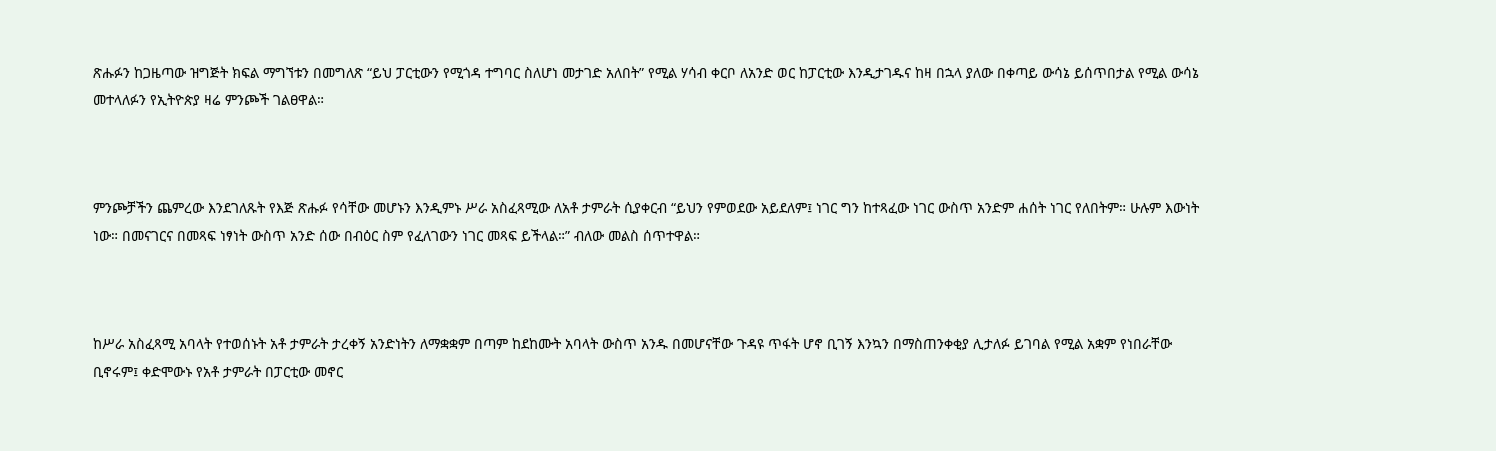ጽሑፉን ከጋዜጣው ዝግጅት ክፍል ማግኘቱን በመግለጽ “ይህ ፓርቲውን የሚጎዳ ተግባር ስለሆነ መታገድ አለበት” የሚል ሃሳብ ቀርቦ ለአንድ ወር ከፓርቲው እንዲታገዱና ከዛ በኋላ ያለው በቀጣይ ውሳኔ ይሰጥበታል የሚል ውሳኔ መተላለፉን የኢትዮጵያ ዛሬ ምንጮች ገልፀዋል።



ምንጮቻችን ጨምረው እንደገለጹት የእጅ ጽሑፉ የሳቸው መሆኑን እንዲምኑ ሥራ አስፈጻሚው ለአቶ ታምራት ሲያቀርብ “ይህን የምወደው አይደለም፤ ነገር ግን ከተጻፈው ነገር ውስጥ አንድም ሐሰት ነገር የለበትም። ሁሉም እውነት ነው። በመናገርና በመጻፍ ነፃነት ውስጥ አንድ ሰው በብዕር ስም የፈለገውን ነገር መጻፍ ይችላል።” ብለው መልስ ሰጥተዋል።



ከሥራ አስፈጻሚ አባላት የተወሰኑት አቶ ታምራት ታረቀኝ አንድነትን ለማቋቋም በጣም ከደከሙት አባላት ውስጥ አንዱ በመሆናቸው ጉዳዩ ጥፋት ሆኖ ቢገኝ እንኳን በማስጠንቀቂያ ሊታለፉ ይገባል የሚል አቋም የነበራቸው ቢኖሩም፤ ቀድሞውኑ የአቶ ታምራት በፓርቲው መኖር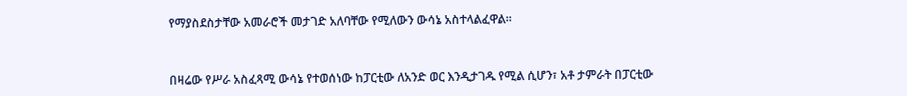የማያስደስታቸው አመራሮች መታገድ አለባቸው የሚለውን ውሳኔ አስተላልፈዋል።



በዛሬው የሥራ አስፈጻሚ ውሳኔ የተወሰነው ከፓርቲው ለአንድ ወር እንዲታገዱ የሚል ሲሆን፣ አቶ ታምራት በፓርቲው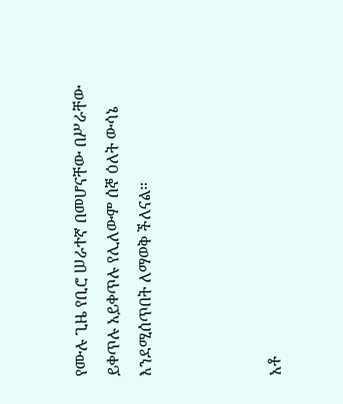የሙሉ ጊዜ የቢሮ ሠራተኛ በመሆናቸው በሥራቸው ይቀጥሉ አይቀጥሉ የሊለውም ሰኞ ዕለት ውሳኔ እንደሚሰጥበት ለማወቅ ችለናል።



አቶ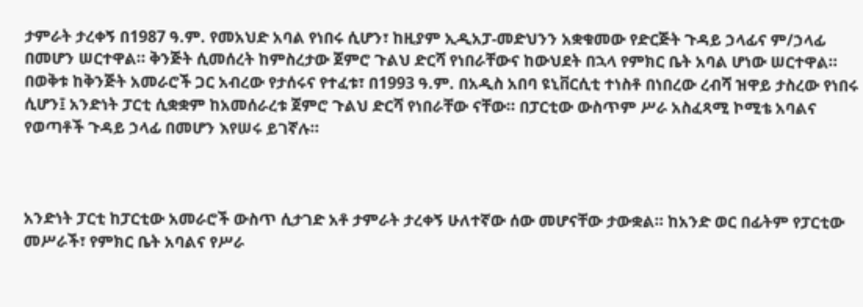ታምራት ታረቀኝ በ1987 ዓ.ም. የመአህድ አባል የነበሩ ሲሆን፣ ከዚያም ኢዲአፓ-መድህንን አቋቁመው የድርጅት ጉዳይ ኃላፊና ም/ኃላፊ በመሆን ሠርተዋል። ቅንጅት ሲመሰረት ከምስረታው ጀምሮ ጉልህ ድርሻ የነበራቸውና ከውህደት በኋላ የምክር ቤት አባል ሆነው ሠርተዋል። በወቅቱ ከቅንጅት አመራሮች ጋር አብረው የታሰሩና የተፈቱ፣ በ1993 ዓ.ም. በአዲስ አበባ ዩኒቨርሲቲ ተነስቶ በነበረው ረብሻ ዝዋይ ታስረው የነበሩ ሲሆን፤ አንድነት ፓርቲ ሲቋቋም ከአመሰራረቱ ጀምሮ ጉልህ ድርሻ የነበራቸው ናቸው። በፓርቲው ውስጥም ሥራ አስፈጻሚ ኮሚቴ አባልና የወጣቶች ጉዳይ ኃላፊ በመሆን እየሠሩ ይገኛሉ።



አንድነት ፓርቲ ከፓርቲው አመራሮች ውስጥ ሲታገድ አቶ ታምራት ታረቀኝ ሁለተኛው ሰው መሆናቸው ታውቋል። ከአንድ ወር በፊትም የፓርቲው መሥራች፣ የምክር ቤት አባልና የሥራ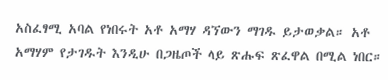አስፈፃሚ አባል የነበሩት አቶ አማሃ ዳኘውን ማገዱ ይታወቃል። አቶ አማሃም የታገዱት እንዲሁ በጋዜጦች ላይ ጽሑፍ ጽፈዋል በሚል ነበር።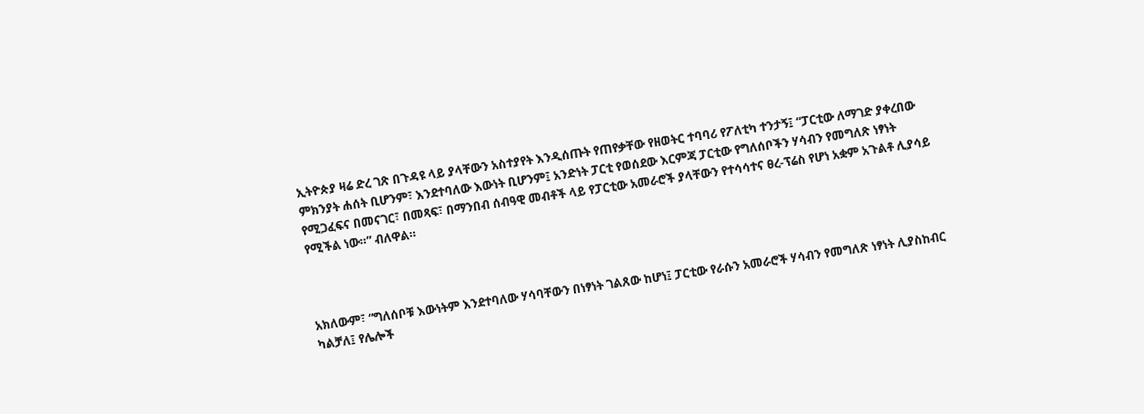ኢትዮጵያ ዛሬ ድረ ገጽ በጉዳዩ ላይ ያላቸውን አስተያየት እንዲሰጡት የጠየቃቸው የዘወትር ተባባሪ የፖለቲካ ተንታኝ፤ “ፓርቲው ለማገድ ያቀረበው ምክንያት ሐሰት ቢሆንም፣ እንደተባለው እውነት ቢሆንም፤ አንድነት ፓርቲ የወሰደው እርምጃ ፓርቲው የግለሰቦችን ሃሳብን የመግለጽ ነፃነት የሚጋፈፍና በመናገር፣ በመጻፍ፣ በማንበብ ሰብዓዊ መብቶች ላይ የፓርቲው አመራሮች ያላቸውን የተሳሳተና ፀረ-ፕሬስ የሆነ አቋም አጉልቶ ሊያሳይ የሚችል ነው።” ብለዋል።



አክለውም፣ “ግለሰቦቹ እውነትም እንደተባለው ሃሳባቸውን በነፃነት ገልጸው ከሆነ፤ ፓርቲው የራሱን አመራሮች ሃሳብን የመግለጽ ነፃነት ሊያስከብር ካልቻለ፤ የሌሎች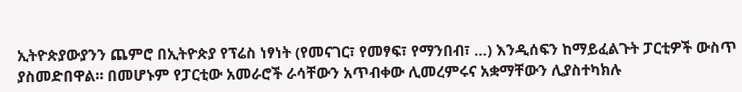ኢትዮጵያውያንን ጨምሮ በኢትዮጵያ የፕሬስ ነፃነት (የመናገር፣ የመፃፍ፣ የማንበብ፣ …) እንዲሰፍን ከማይፈልጉት ፓርቲዎች ውስጥ ያስመድበዋል። በመሆኑም የፓርቲው አመራሮች ራሳቸውን አጥብቀው ሊመረምሩና አቋማቸውን ሊያስተካክሉ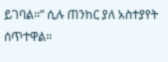ይገባል።” ሲሉ ጠንከር ያለ አስተያየት ሰጥተዋል።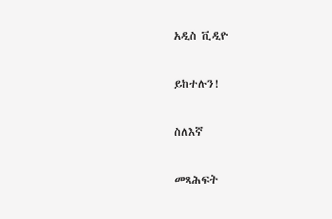አዲስ ቪዲዮ

ይከተሉን!

ስለእኛ

መጻሕፍት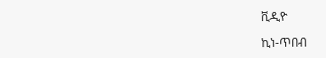ቪዲዮ

ኪነ-ጥበብ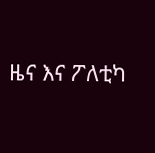ዜና እና ፖለቲካ